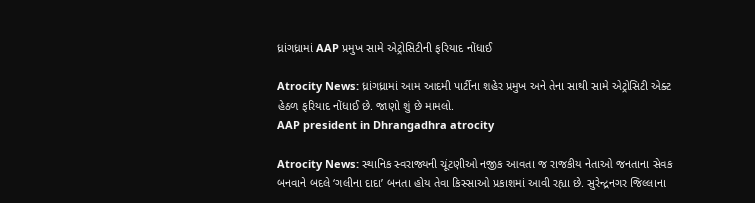ધ્રાંગધ્રામાં AAP પ્રમુખ સામે એટ્રોસિટીની ફરિયાદ નોંધાઈ

Atrocity News: ધ્રાંગધ્રામાં આમ આદમી પાર્ટીના શહેર પ્રમુખ અને તેના સાથી સામે એટ્રોસિટી એક્ટ હેઠળ ફરિયાદ નોંધાઈ છે. જાણો શું છે મામલો.
AAP president in Dhrangadhra atrocity

Atrocity News: સ્થાનિક સ્વરાજ્યની ચૂંટણીઓ નજીક આવતા જ રાજકીય નેતાઓ જનતાના સેવક બનવાને બદલે ‘ગલીના દાદા’ બનતા હોય તેવા કિસ્સાઓ પ્રકાશમાં આવી રહ્યા છે. સુરેન્દ્રનગર જિલ્લાના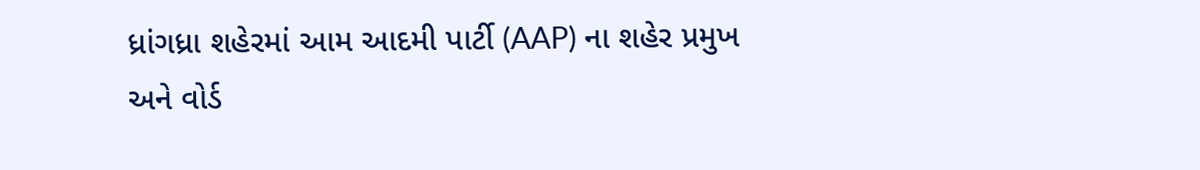ધ્રાંગધ્રા શહેરમાં આમ આદમી પાર્ટી (AAP) ના શહેર પ્રમુખ અને વોર્ડ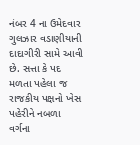નંબર 4 ના ઉમેદવાર ગુલઝાર વડાણીયાની દાદાગીરી સામે આવી છે. સત્તા કે પદ મળતા પહેલા જ રાજકીય પક્ષનો ખેસ પહેરીને નબળા વર્ગના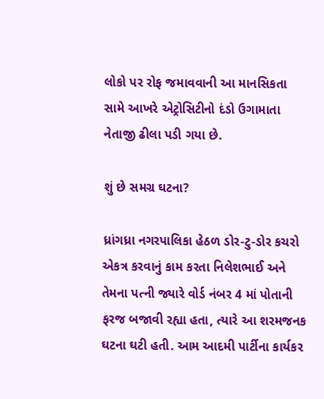લોકો પર રોફ જમાવવાની આ માનસિકતા સામે આખરે એટ્રોસિટીનો દંડો ઉગામાતા નેતાજી ઢીલા પડી ગયા છે.

શું છે સમગ્ર ઘટના?

ધ્રાંગધ્રા નગરપાલિકા હેઠળ ડોર-ટુ-ડોર કચરો એકત્ર કરવાનું કામ કરતા નિલેશભાઈ અને તેમના પત્ની જ્યારે વોર્ડ નંબર 4 માં પોતાની ફરજ બજાવી રહ્યા હતા, ત્યારે આ શરમજનક ઘટના ઘટી હતી. આમ આદમી પાર્ટીના કાર્યકર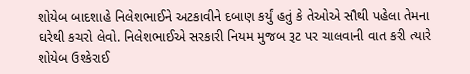શોયેબ બાદશાહે નિલેશભાઈને અટકાવીને દબાણ કર્યું હતું કે તેઓએ સૌથી પહેલા તેમના ઘરેથી કચરો લેવો. નિલેશભાઈએ સરકારી નિયમ મુજબ રૂટ પર ચાલવાની વાત કરી ત્યારે શોયેબ ઉશ્કેરાઈ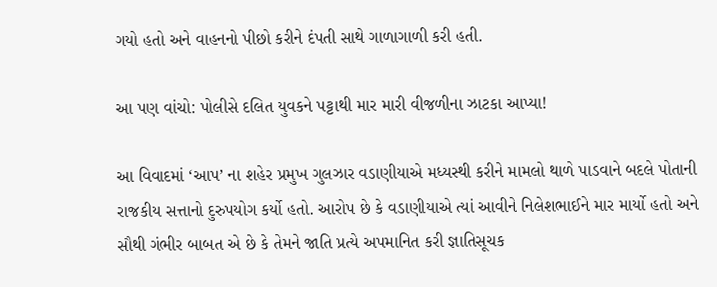ગયો હતો અને વાહનનો પીછો કરીને દંપતી સાથે ગાળાગાળી કરી હતી.

આ પણ વાંચો: પોલીસે દલિત યુવકને પટ્ટાથી માર મારી વીજળીના ઝાટકા આપ્યા!

આ વિવાદમાં ‘આપ’ ના શહેર પ્રમુખ ગુલઝાર વડાણીયાએ મધ્યસ્થી કરીને મામલો થાળે પાડવાને બદલે પોતાની રાજકીય સત્તાનો દુરુપયોગ કર્યો હતો. આરોપ છે કે વડાણીયાએ ત્યાં આવીને નિલેશભાઈને માર માર્યો હતો અને સૌથી ગંભીર બાબત એ છે કે તેમને જાતિ પ્રત્યે અપમાનિત કરી જ્ઞાતિસૂચક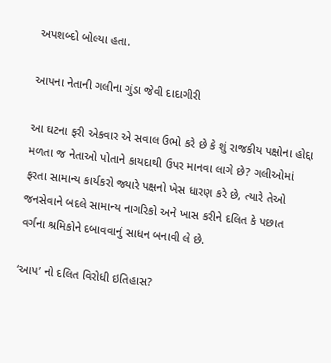અપશબ્દો બોલ્યા હતા.

આપના નેતાની ગલીના ગુંડા જેવી દાદાગીરી

આ ઘટના ફરી એકવાર એ સવાલ ઉભો કરે છે કે શું રાજકીય પક્ષોના હોદ્દા મળતા જ નેતાઓ પોતાને કાયદાથી ઉપર માનવા લાગે છે? ગલીઓમાં ફરતા સામાન્ય કાર્યકરો જ્યારે પક્ષનો ખેસ ધારણ કરે છે, ત્યારે તેઓ જનસેવાને બદલે સામાન્ય નાગરિકો અને ખાસ કરીને દલિત કે પછાત વર્ગના શ્રમિકોને દબાવવાનું સાધન બનાવી લે છે.

‘આપ’ નો દલિત વિરોધી ઇતિહાસ?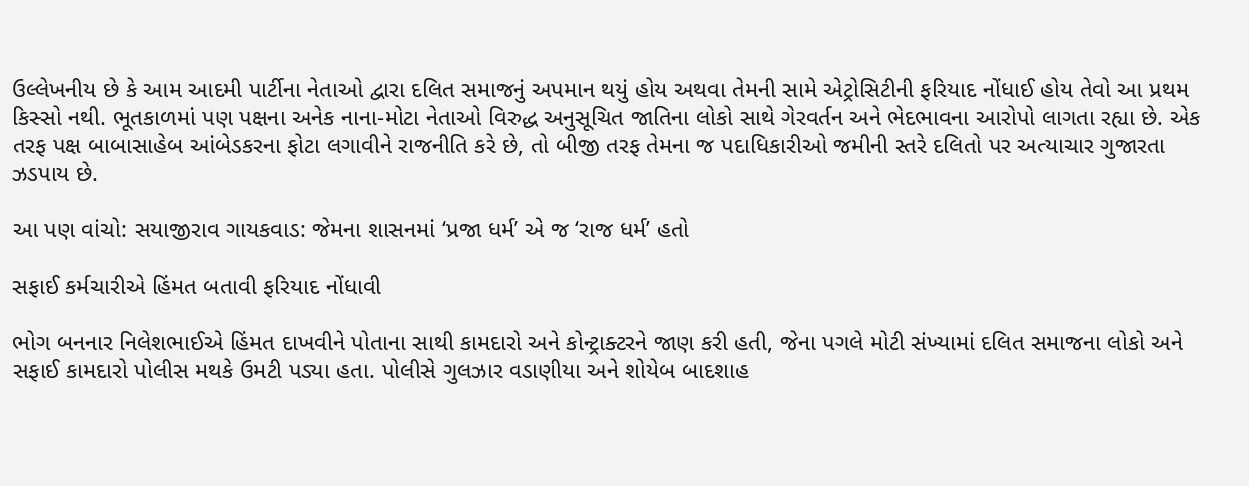ઉલ્લેખનીય છે કે આમ આદમી પાર્ટીના નેતાઓ દ્વારા દલિત સમાજનું અપમાન થયું હોય અથવા તેમની સામે એટ્રોસિટીની ફરિયાદ નોંધાઈ હોય તેવો આ પ્રથમ કિસ્સો નથી. ભૂતકાળમાં પણ પક્ષના અનેક નાના-મોટા નેતાઓ વિરુદ્ધ અનુસૂચિત જાતિના લોકો સાથે ગેરવર્તન અને ભેદભાવના આરોપો લાગતા રહ્યા છે. એક તરફ પક્ષ બાબાસાહેબ આંબેડકરના ફોટા લગાવીને રાજનીતિ કરે છે, તો બીજી તરફ તેમના જ પદાધિકારીઓ જમીની સ્તરે દલિતો પર અત્યાચાર ગુજારતા ઝડપાય છે.

આ પણ વાંચો: સયાજીરાવ ગાયકવાડ: જેમના શાસનમાં ‘પ્રજા ધર્મ’ એ જ ‘રાજ ધર્મ’ હતો

સફાઈ કર્મચારીએ હિંમત બતાવી ફરિયાદ નોંધાવી

ભોગ બનનાર નિલેશભાઈએ હિંમત દાખવીને પોતાના સાથી કામદારો અને કોન્ટ્રાક્ટરને જાણ કરી હતી, જેના પગલે મોટી સંખ્યામાં દલિત સમાજના લોકો અને સફાઈ કામદારો પોલીસ મથકે ઉમટી પડ્યા હતા. પોલીસે ગુલઝાર વડાણીયા અને શોયેબ બાદશાહ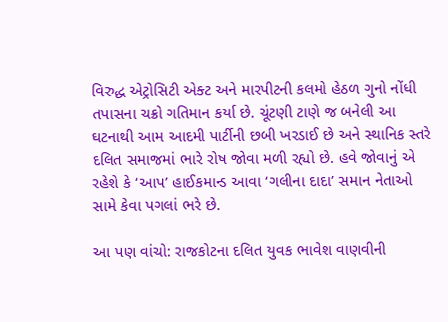વિરુદ્ધ એટ્રોસિટી એક્ટ અને મારપીટની કલમો હેઠળ ગુનો નોંધી તપાસના ચક્રો ગતિમાન કર્યા છે. ચૂંટણી ટાણે જ બનેલી આ ઘટનાથી આમ આદમી પાર્ટીની છબી ખરડાઈ છે અને સ્થાનિક સ્તરે દલિત સમાજમાં ભારે રોષ જોવા મળી રહ્યો છે. હવે જોવાનું એ રહેશે કે ‘આપ’ હાઈકમાન્ડ આવા ‘ગલીના દાદા’ સમાન નેતાઓ સામે કેવા પગલાં ભરે છે.

આ પણ વાંચો: રાજકોટના દલિત યુવક ભાવેશ વાણવીની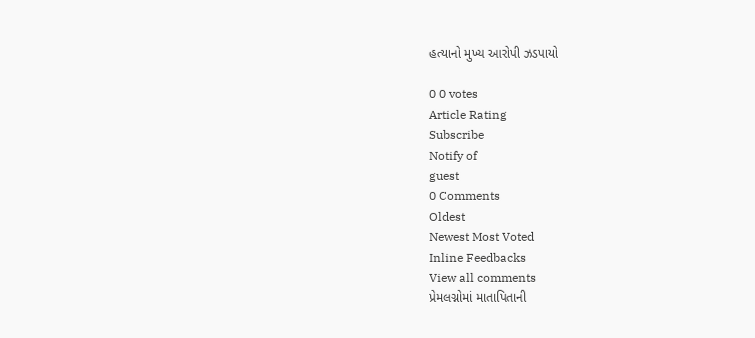હત્યાનો મુખ્ય આરોપી ઝડપાયો

0 0 votes
Article Rating
Subscribe
Notify of
guest
0 Comments
Oldest
Newest Most Voted
Inline Feedbacks
View all comments
પ્રેમલગ્નોમાં માતાપિતાની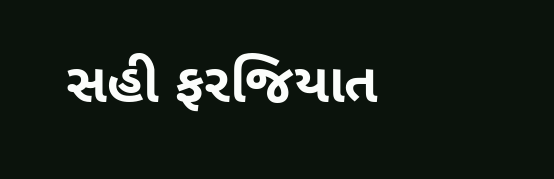સહી ફરજિયાત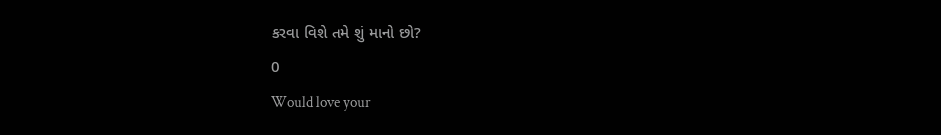કરવા વિશે તમે શું માનો છો?
0
Would love your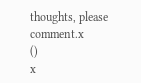thoughts, please comment.x
()
x